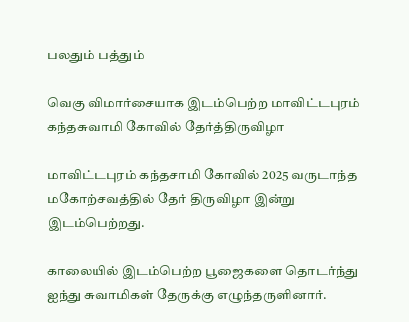பலதும் பத்தும்

வெகு விமார்சையாக இடம்பெற்ற மாவிட்டபுரம் கந்தசுவாமி கோவில் தேர்த்திருவிழா

மாவிட்டபுரம் கந்தசாமி கோவில் 2025 வருடாந்த மகோற்சவத்தில் தேர் திருவிழா இன்று இடம்பெற்றது.

காலையில் இடம்பெற்ற பூஜைகளை தொடர்ந்து ஐந்து சுவாமிகள் தேருக்கு எழுந்தருளினார்.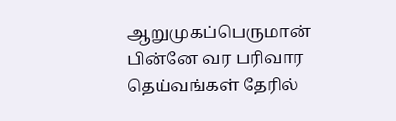ஆறுமுகப்பெருமான் பின்னே வர பரிவார தெய்வங்கள் தேரில்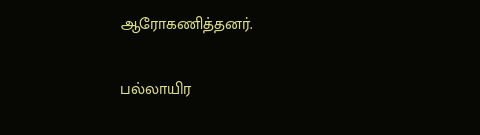ஆரோகணித்தனர்.

பல்லாயிர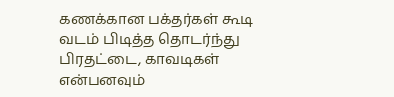கணக்கான பக்தர்கள் கூடி வடம் பிடித்த தொடர்ந்து பிரதட்டை, காவடிகள் என்பனவும்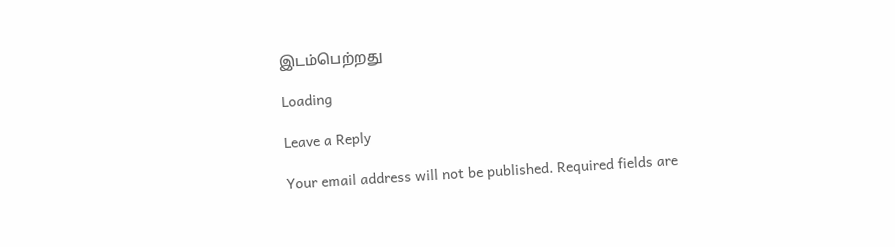இடம்பெற்றது

Loading

Leave a Reply

Your email address will not be published. Required fields are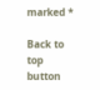marked *

Back to top button